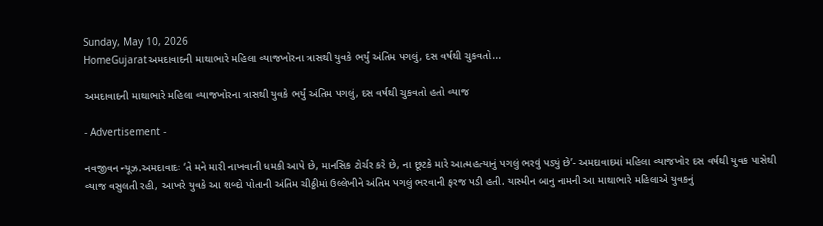Sunday, May 10, 2026
HomeGujaratઅમદાવાદની માથાભારે મહિલા વ્યાજખોરના ત્રાસથી યુવકે ભર્યું અંતિમ પગલું, દસ વર્ષથી ચુકવતો...

અમદાવાદની માથાભારે મહિલા વ્યાજખોરના ત્રાસથી યુવકે ભર્યું અંતિમ પગલું, દસ વર્ષથી ચુકવતો હતો વ્યાજ

- Advertisement -

નવજીવન ન્યૂઝ.અમદાવાદઃ ‘તે મને મારી નાખવાની ધમકી આપે છે, માનસિક ટોર્ચર કરે છે, ના છૂટકે મારે આત્મહત્યાનું પગલું ભરવું પડ્યું છે’- અમદાવાદમાં મહિલા વ્યાજખોર દસ વર્ષથી યુવક પાસેથી વ્યાજ વસુલતી રહી, આખરે યુવકે આ શબ્દો પોતાની અંતિમ ચીઠ્ઠીમાં ઉલ્લેખીને અંતિમ પગલું ભરવાની ફરજ પડી હતી. યાસ્મીન બાનુ નામની આ માથાભારે મહિલાએ યુવકનું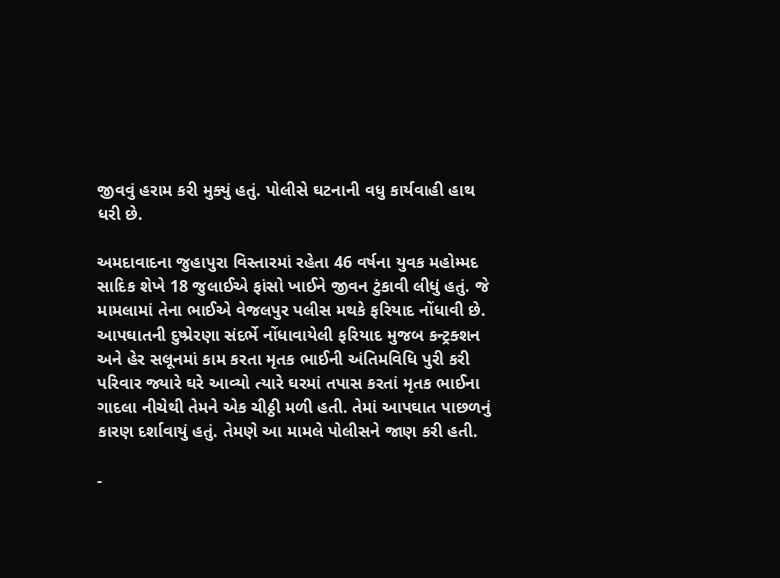જીવવું હરામ કરી મુક્યું હતું. પોલીસે ઘટનાની વધુ કાર્યવાહી હાથ ધરી છે.

અમદાવાદના જુહાપુરા વિસ્તારમાં રહેતા 46 વર્ષના યુવક મહોમ્મદ સાદિક શેખે 18 જુલાઈએ ફાંસો ખાઈને જીવન ટુંકાવી લીધું હતું. જે મામલામાં તેના ભાઈએ વેજલપુર પલીસ મથકે ફરિયાદ નોંધાવી છે. આપઘાતની દુષ્પ્રેરણા સંદર્ભે નોંધાવાયેલી ફરિયાદ મુજબ કન્ટ્રક્શન અને હેર સલૂનમાં કામ કરતા મૃતક ભાઈની અંતિમવિધિ પુરી કરી પરિવાર જ્યારે ઘરે આવ્યો ત્યારે ઘરમાં તપાસ કરતાં મૃતક ભાઈના ગાદલા નીચેથી તેમને એક ચીઠ્ઠી મળી હતી. તેમાં આપઘાત પાછળનું કારણ દર્શાવાયું હતું. તેમણે આ મામલે પોલીસને જાણ કરી હતી.

-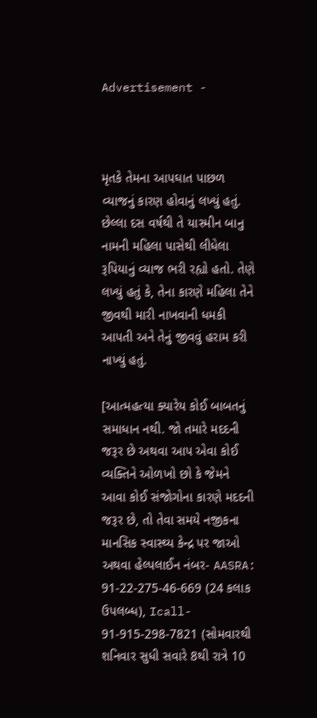Advertisement -



મૃતકે તેમના આપઘાત પાછળ વ્યાજનું કારણ હોવાનું લખ્યું હતું. છેલ્લા દસ વર્ષથી તે યાસ્મીન બાનુ નામની મહિલા પાસેથી લીધેલા રૂપિયાનું વ્યાજ ભરી રહ્યો હતો. તેણે લખ્યું હતું કે, તેના કારણે મહિલા તેને જીવથી મારી નાખવાની ધમકી આપતી અને તેનું જીવવું હરામ કરી નાખ્યું હતું.

[આત્મહત્યા ક્યારેય કોઈ બાબતનું સમાધાન નથી. જો તમારે મદદની જરૂર છે અથવા આપ એવા કોઈ વ્યક્તિને ઓળખો છો કે જેમને આવા કોઈ સંજોગોના કારણે મદદની જરૂર છે, તો તેવા સમયે નજીકના માનસિક સ્વાસ્થ્ય કેન્દ્ર પર જાઓ અથવા હેલ્પલાઈન નંબર- AASRA: 91-22-275-46-669 (24 કલાક ઉપલબ્ધ), Icall- 91-915-298-7821 (સોમવારથી શનિવાર સુધી સવારે 8થી રાત્રે 10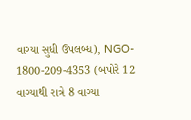વાગ્યા સુધી ઉપલબ્ધ), NGO- 1800-209-4353 (બપોરે 12 વાગ્યાથી રાત્રે 8 વાગ્યા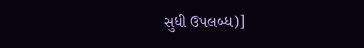સુધી ઉપલબ્ધ)]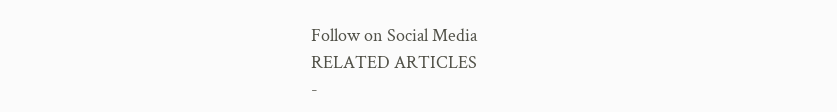Follow on Social Media
RELATED ARTICLES
-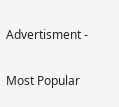Advertisment -

Most Popular